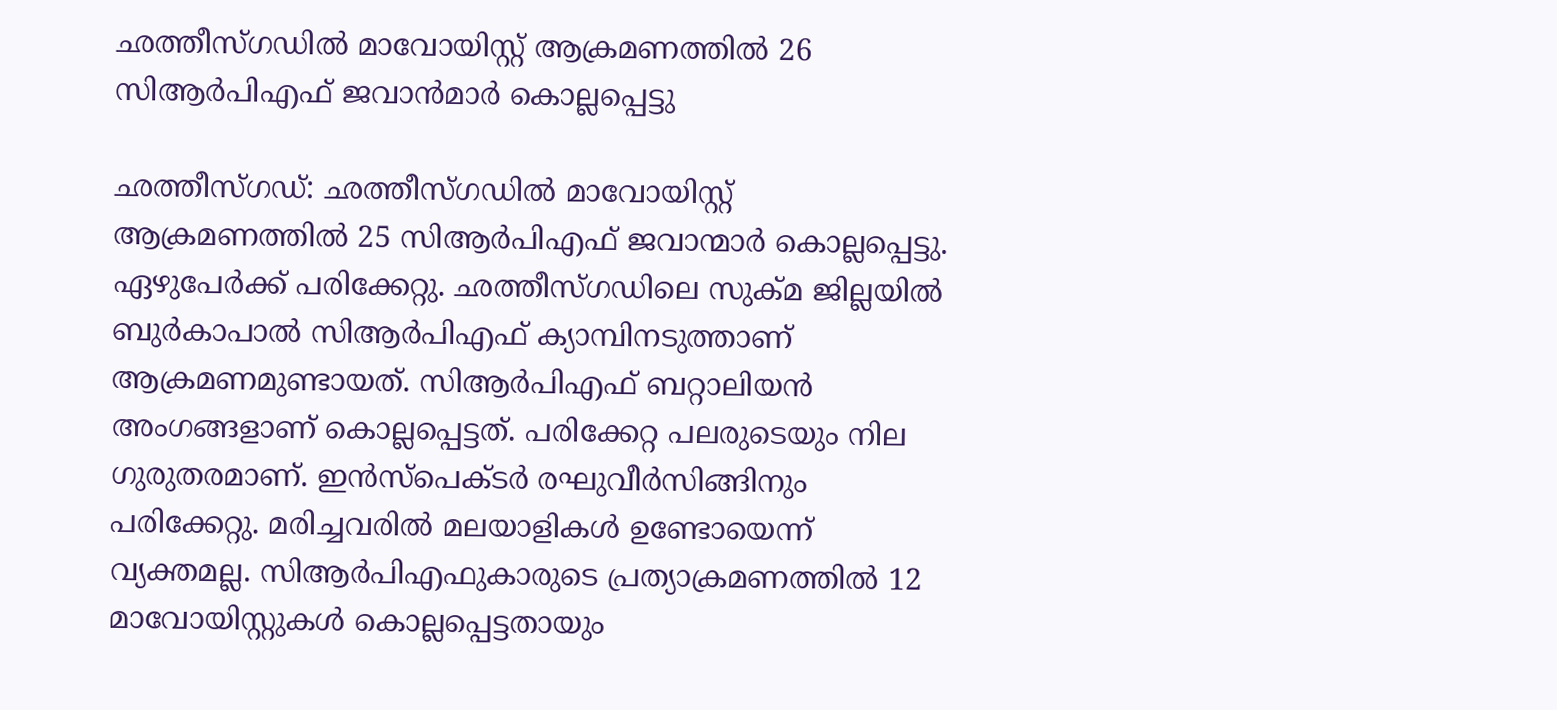ഛത്തീസ്ഗഡില്‍ മാവോയിസ്റ്റ് ആക്രമണത്തില്‍ 26 സിആര്‍പിഎഫ് ജവാന്‍മാര്‍ കൊല്ലപ്പെട്ടു

ഛത്തീസ്ഗഡ്: ഛത്തീസ്ഗഡില്‍ മാവോയിസ്റ്റ് ആക്രമണത്തില്‍ 25 സിആര്‍പിഎഫ് ജവാന്മാര്‍ കൊല്ലപ്പെട്ടു. ഏഴുപേര്‍ക്ക് പരിക്കേറ്റു. ഛത്തീസ്ഗഡിലെ സുക്മ ജില്ലയില്‍ ബുര്‍കാപാല്‍ സിആര്‍പിഎഫ് ക്യാമ്പിനടുത്താണ് ആക്രമണമുണ്ടായത്. സിആര്‍പിഎഫ് ബറ്റാലിയന്‍ അംഗങ്ങളാണ് കൊല്ലപ്പെട്ടത്. പരിക്കേറ്റ പലരുടെയും നില ഗുരുതരമാണ്. ഇന്‍സ്പെക്ടര്‍ രഘുവീര്‍സിങ്ങിനും പരിക്കേറ്റു. മരിച്ചവരില്‍ മലയാളികള്‍ ഉണ്ടോയെന്ന് വ്യക്തമല്ല. സിആര്‍പിഎഫുകാരുടെ പ്രത്യാക്രമണത്തില്‍ 12 മാവോയിസ്റ്റുകള്‍ കൊല്ലപ്പെട്ടതായും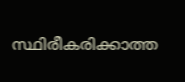സ്ഥിരീകരിക്കാത്ത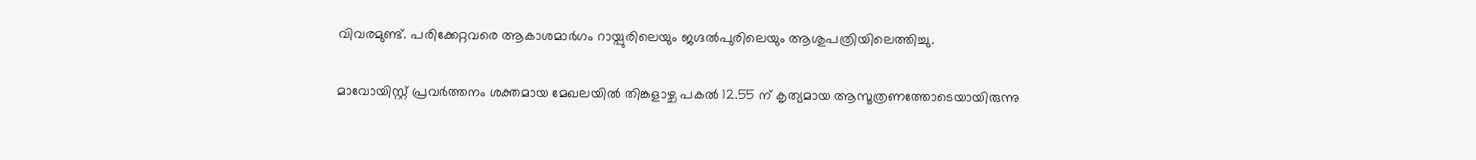വിവരമുണ്ട്. പരിക്കേറ്റവരെ ആകാശമാര്‍ഗം റായ്പുരിലെയും ജഗ്ദല്‍പുരിലെയും ആശുപത്രിയിലെത്തിച്ചു.

മാവോയിസ്റ്റ് പ്രവര്‍ത്തനം ശക്തമായ മേഖലയില്‍ തിങ്കളാഴ്ച പകല്‍ 12.55 ന് കൃത്യമായ ആസൂത്രണത്തോടെയായിരുന്നു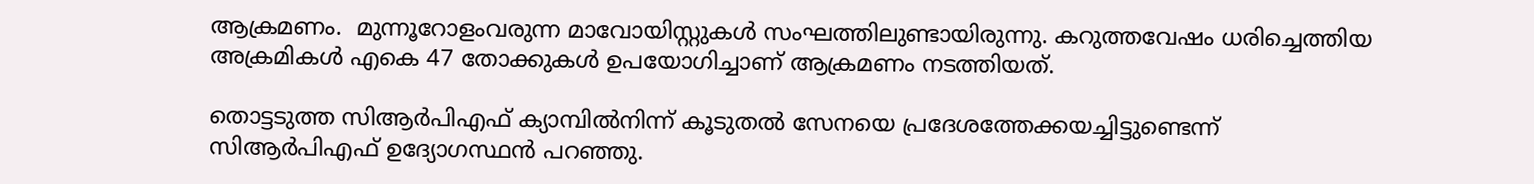ആക്രമണം.  മുന്നൂറോളംവരുന്ന മാവോയിസ്റ്റുകള്‍ സംഘത്തിലുണ്ടായിരുന്നു. കറുത്തവേഷം ധരിച്ചെത്തിയ അക്രമികള്‍ എകെ 47 തോക്കുകള്‍ ഉപയോഗിച്ചാണ് ആക്രമണം നടത്തിയത്.

തൊട്ടടുത്ത സിആര്‍പിഎഫ് ക്യാമ്പില്‍നിന്ന് കൂടുതല്‍ സേനയെ പ്രദേശത്തേക്കയച്ചിട്ടുണ്ടെന്ന് സിആര്‍പിഎഫ് ഉദ്യോഗസ്ഥന്‍ പറഞ്ഞു.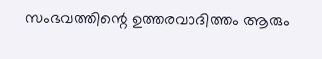സംഭവത്തിന്റെ ഉത്തരവാദിത്തം ആരും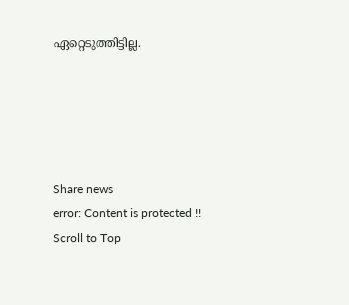ഏറ്റെടുത്തിട്ടില്ല.





Share news
error: Content is protected !!
Scroll to Top